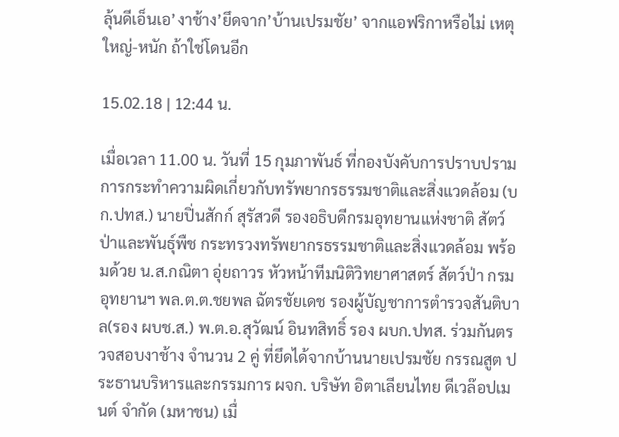ลุ้นดีเอ็นเอ’งาช้าง’ยึดจาก’บ้านเปรมชัย’ จากแอฟริกาหรือไม่ เหตุใหญ่-หนัก ถ้าใช่โดนอีก

15.02.18 | 12:44 น.

เมื่อเวลา 11.00 น. วันที่ 15 กุมภาพันธ์ ที่กองบังคับการปราบปรามการกระทำความผิดเกี่ยวกับทรัพยากรธรรมชาติและสิ่งแวดล้อม (บก.ปทส.) นายปิ่นสักก์ สุรัสวดี รองอธิบดีกรมอุทยานแห่งชาติ สัตว์ป่าและพันธุ์พืช กระทรวงทรัพยากรธรรมชาติและสิ่งแวดล้อม พร้อมด้วย น.ส.กณิตา อุ่ยถาวร หัวหน้าทีมนิติวิทยาศาสตร์ สัตว์ป่า กรมอุทยานฯ พล.ต.ต.ชยพล ฉัตรชัยเดช รองผู้บัญชาการตำรวจสันติบาล(รอง ผบช.ส.) พ.ต.อ.สุวัฒน์ อินทสิทธิ์ รอง ผบก.ปทส. ร่วมกันตรวจสอบงาช้าง จำนวน 2 คู่ ที่ยึดได้จากบ้านนายเปรมชัย กรรณสูต ประธานบริหารและกรรมการ ผจก. บริษัท อิตาเลียนไทย ดีเวล๊อปเมนต์ จำกัด (มหาชน) เมื่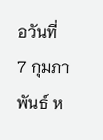อวันที่ 7 กุมภาพันธ์ ห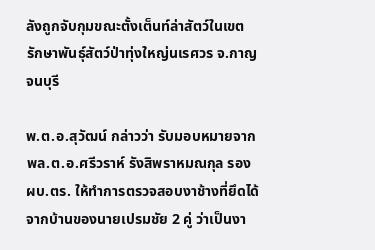ลังถูกจับกุมขณะตั้งเต็นท์ล่าสัตว์ในเขตรักษาพันธุ์สัตว์ป่าทุ่งใหญ่นเรศวร จ.กาญจนบุรี

พ.ต.อ.สุวัฒน์ กล่าวว่า รับมอบหมายจาก พล.ต.อ.ศรีวราห์ รังสิพราหมณกุล รอง ผบ.ตร. ให้ทำการตรวจสอบงาช้างที่ยึดได้จากบ้านของนายเปรมชัย 2 คู่ ว่าเป็นงา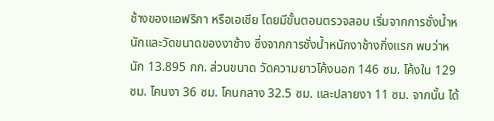ช้างของแอฟริกา หรือเอเชีย โดยมีขั้นตอนตรวจสอบ เริ่มจากการชั่งน้ำหนักและวัดขนาดของงาช้าง ซึ่งจากการชั่งน้ำหนักงาช้างกิ่งแรก พบว่าหนัก 13.895 กก. ส่วนขนาด วัดความยาวโค้งนอก 146 ซม. โค้งใน 129 ซม. โคนงา 36 ซม. โคนกลาง 32.5 ซม. และปลายงา 11 ซม. จากนั้น ได้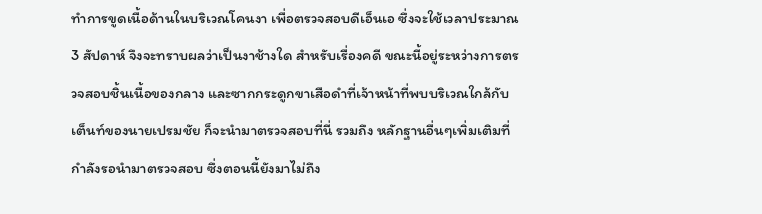ทำการขูดเนื้อด้านในบริเวณโคนงา เพื่อตรวจสอบดีเอ็นเอ ซึ่งจะใช้เวลาประมาณ 3 สัปดาห์ จึงจะทราบผลว่าเป็นงาช้างใด สำหรับเรื่องคดี ขณะนี้อยู่ระหว่างการตรวจสอบชิ้นเนื้อของกลาง และซากกระดูกขาเสือดำที่เจ้าหน้าที่พบบริเวณใกล้กับเต็นท์ของนายเปรมชัย ก็จะนำมาตรวจสอบที่นี่ รวมถึง หลักฐานอื่นๆเพิ่มเติมที่กำลังรอนำมาตรวจสอบ ซึ่งตอนนี้ยังมาไม่ถึง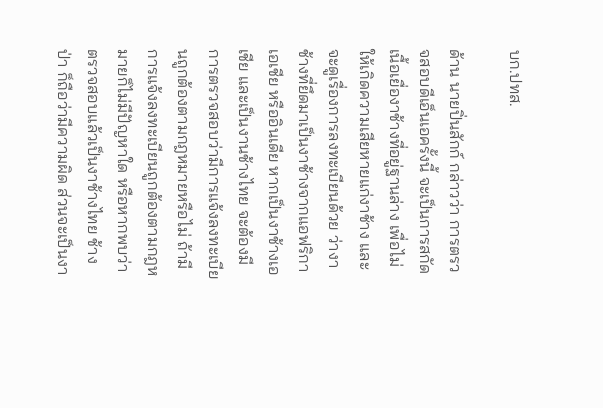บก.ปทส.

ด้าน นายปิ่นสักก์ กล่าวว่า การตรวจสอบดีเอ็นเอครั้งนี้ จะเป็นการสกัดเนื้อเยื่องาช้างที่อยู่ฐานล่าง เพื่อไม่ให้เกิดความเสียหายแก่งาช้าง และจะดูเรื่องการลงทะเบียนด้วย ว่างาช้างที่ยึดมาเป็นงาช้างจากแอฟริกา เอเชีย หรืออินเดีย หากเป็นงาช้างเอเชีย และเป็นงานช้างไทย จะต้องมีการตรวจสอบว่ามีการแจ้งลงทะเบียนถูกต้องตามกฎหมายหรือไม่ ถ้ามีการแจ้งลงทะเบียนถูกต้องตามกฎหมายก็ไม่มีปัญหาใด หรือหากพบว่าตรวจสอบแล้วเป็นงาช้างไทย ช้างป่า ก็ถือว่ามีความผิด ส่วนจะเป็นงา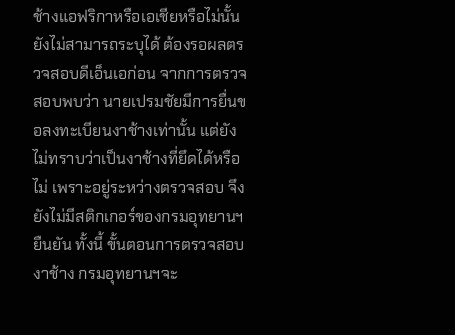ช้างแอฟริกาหรือเอเชียหรือไม่นั้น ยังไม่สามารถระบุได้ ต้องรอผลตรวจสอบดีเอ็นเอก่อน จากการตรวจสอบพบว่า นายเปรมชัยมีการยื่นขอลงทะเบียนงาช้างเท่านั้น แต่ยังไม่ทราบว่าเป็นงาช้างที่ยึดได้หรือไม่ เพราะอยู่ระหว่างตรวจสอบ จึงยังไม่มีสติกเกอร์ของกรมอุทยานฯยืนยัน ทั้งนี้ ขั้นตอนการตรวจสอบงาช้าง กรมอุทยานฯจะ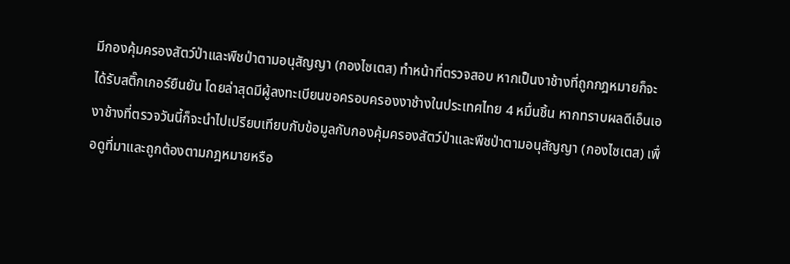มีกองคุ้มครองสัตว์ป่าและพืชป่าตามอนุสัญญา (กองไซเตส) ทำหน้าที่ตรวจสอบ หากเป็นงาช้างที่ถูกกฎหมายก็จะได้รับสติ๊กเกอร์ยืนยัน โดยล่าสุดมีผู้ลงทะเบียนขอครอบครองงาช้างในประเทศไทย 4 หมื่นชิ้น หากทราบผลดีเอ็นเองาช้างที่ตรวจวันนี้ก็จะนำไปเปรียบเทียบกับข้อมูลกับกองคุ้มครองสัตว์ป่าและพืชป่าตามอนุสัญญา (กองไซเตส) เพื่อดูที่มาและถูกต้องตามกฎหมายหรือ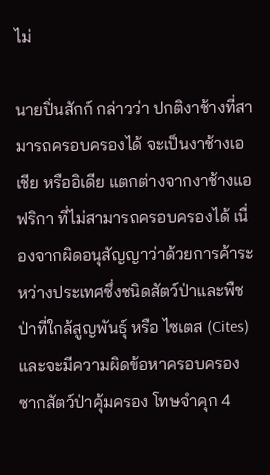ไม่

นายปิ่นสักก์ กล่าวว่า ปกติงาช้างที่สามารถครอบครองได้ จะเป็นงาช้างเอเชีย หรืออิเดีย แตกต่างจากงาช้างแอฟริกา ที่ไม่สามารถครอบครองได้ เนื่องจากผิดอนุสัญญาว่าด้วยการค้าระหว่างประเทศซึ่งชนิดสัตว์ป่าและพืชป่าที่ใกล้สูญพันธุ์ หรือ ไซเตส (Cites) และจะมีความผิดข้อหาครอบครองซากสัตว์ป่าคุ้มครอง โทษจำคุก 4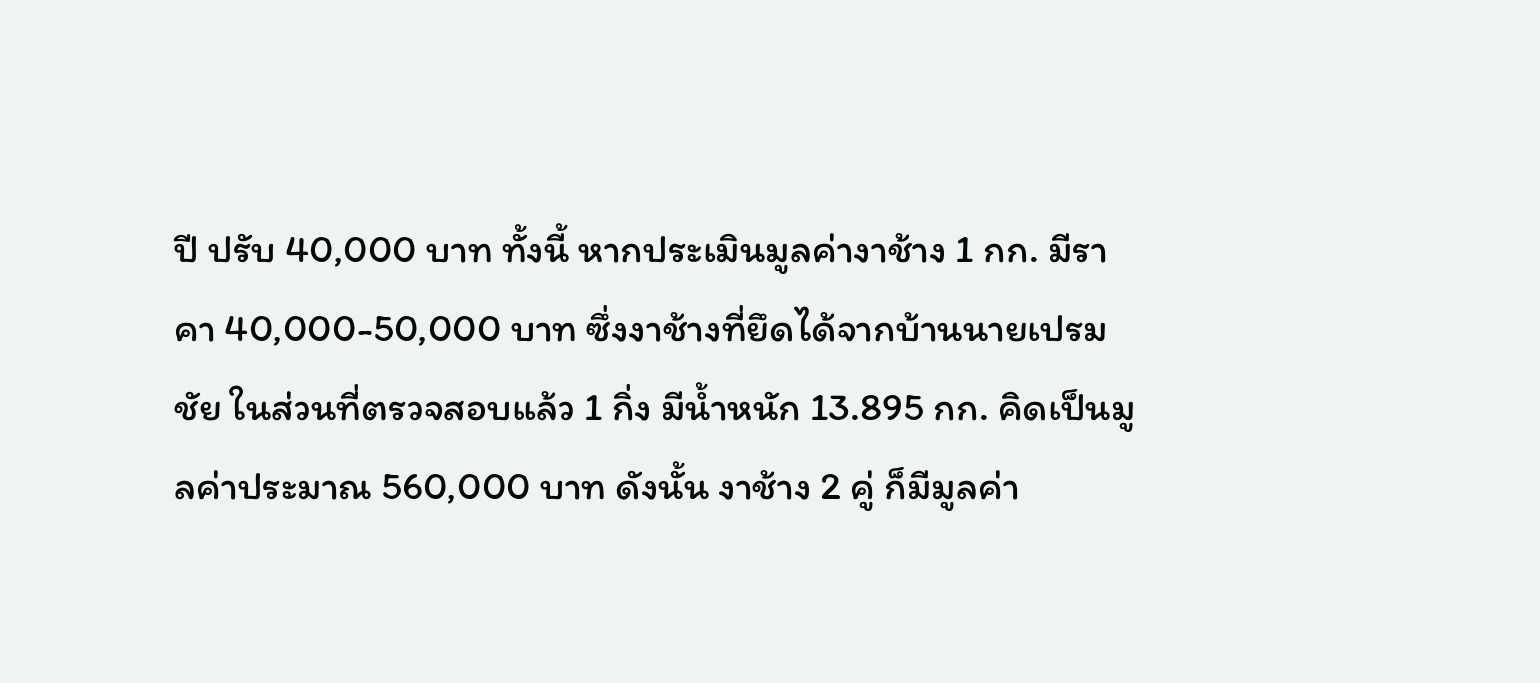ปี ปรับ 40,000 บาท ทั้งนี้ หากประเมินมูลค่างาช้าง 1 กก. มีราคา 40,000-50,000 บาท ซึ่งงาช้างที่ยึดได้จากบ้านนายเปรมชัย ในส่วนที่ตรวจสอบแล้ว 1 กิ่ง มีน้ำหนัก 13.895 กก. คิดเป็นมูลค่าประมาณ 560,000 บาท ดังนั้น งาช้าง 2 คู่ ก็มีมูลค่า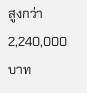สูงกว่า 2,240,000 บาท